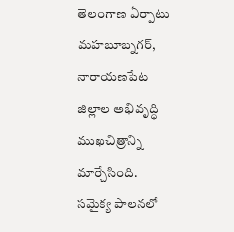తెలంగాణ ఏర్పాటు మహబూబ్నగర్, నారాయణపేట జిల్లాల అభివృద్ధి ముఖచిత్రాన్ని మార్చేసింది. సమైక్య పాలనలో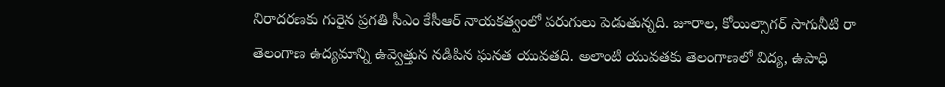నిరాదరణకు గురైన ప్రగతి సీఎం కేసీఆర్ నాయకత్వంలో పరుగులు పెడుతున్నది. జూరాల, కోయిల్సాగర్ సాగునీటి రా
తెలంగాణ ఉద్యమాన్ని ఉవ్వెత్తున నడిపిన ఘనత యువతది. అలాంటి యువతకు తెలంగాణలో విద్య, ఉపాధి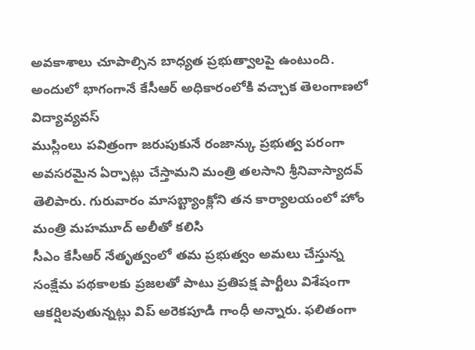అవకాశాలు చూపాల్సిన బాధ్యత ప్రభుత్వాలపై ఉంటుంది. అందులో భాగంగానే కేసీఆర్ అధికారంలోకి వచ్చాక తెలంగాణలో విద్యావ్యవస్
ముస్లింలు పవిత్రంగా జరుపుకునే రంజాన్కు ప్రభుత్వ పరంగా అవసరమైన ఏర్పాట్లు చేస్తామని మంత్రి తలసాని శ్రీనివాస్యాదవ్ తెలిపారు. గురువారం మాసబ్ట్యాంక్లోని తన కార్యాలయంలో హోం మంత్రి మహమూద్ అలీతో కలిసి
సీఎం కేసీఆర్ నేతృత్వంలో తమ ప్రభుత్వం అమలు చేస్తున్న సంక్షేమ పథకాలకు ప్రజలతో పాటు ప్రతిపక్ష పార్టీలు విశేషంగా ఆకర్షిలవుతున్నట్లు విప్ అరెకపూడి గాంధీ అన్నారు. ఫలితంగా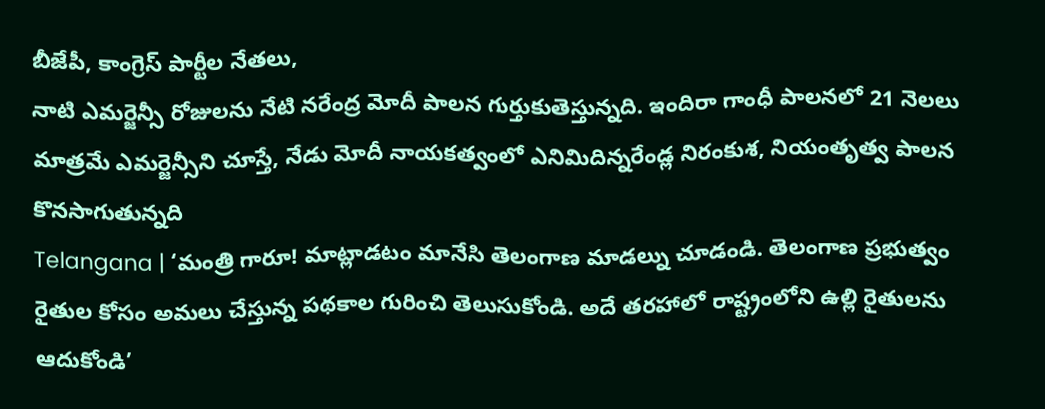బీజేపీ, కాంగ్రెస్ పార్టీల నేతలు,
నాటి ఎమర్జెన్సీ రోజులను నేటి నరేంద్ర మోదీ పాలన గుర్తుకుతెస్తున్నది. ఇందిరా గాంధీ పాలనలో 21 నెలలు మాత్రమే ఎమర్జెన్సీని చూస్తే, నేడు మోదీ నాయకత్వంలో ఎనిమిదిన్నరేండ్ల నిరంకుశ, నియంతృత్వ పాలన కొనసాగుతున్నది
Telangana | ‘మంత్రి గారూ! మాట్లాడటం మానేసి తెలంగాణ మాడల్ను చూడండి. తెలంగాణ ప్రభుత్వం రైతుల కోసం అమలు చేస్తున్న పథకాల గురించి తెలుసుకోండి. అదే తరహాలో రాష్ట్రంలోని ఉల్లి రైతులను ఆదుకోండి’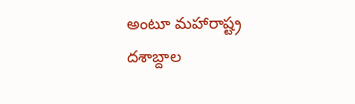అంటూ మహారాష్ట్ర
దశాబ్దాల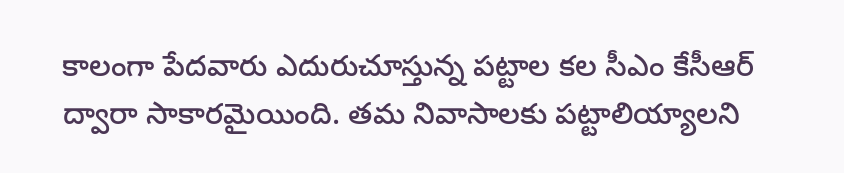కాలంగా పేదవారు ఎదురుచూస్తున్న పట్టాల కల సీఎం కేసీఆర్ ద్వారా సాకారమైయింది. తమ నివాసాలకు పట్టాలియ్యాలని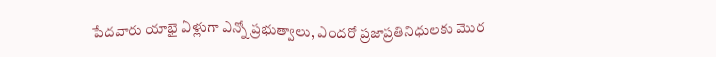పేదవారు యాభై ఏళ్లుగా ఎన్నో ప్రభుత్వాలు, ఎందరో ప్రజాప్రతినిధులకు మొర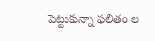పెట్టుకున్నా ఫలితం ల